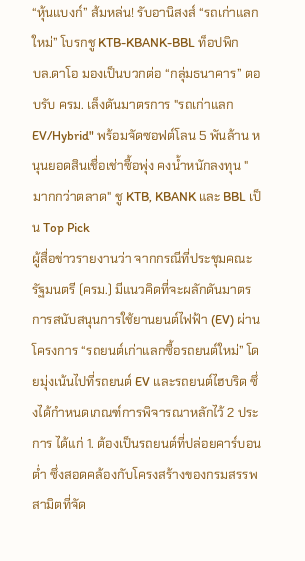“หุ้นแบงก์” ส้มหล่น! รับอานิสงส์ “รถเก่าแลกใหม่” โบรกชู KTB-KBANK-BBL ท็อปพิก
บล.ดาโอ มองเป็นบวกต่อ “กลุ่มธนาคาร” ตอบรับ ครม. เล็งดันมาตรการ "รถเก่าแลก EV/Hybrid" พร้อมจัดซอฟต์โลน 5 พันล้าน หนุนยอดสินเชื่อเช่าซื้อพุ่ง คงน้ำหนักลงทุน "มากกว่าตลาด" ชู KTB, KBANK และ BBL เป็น Top Pick
ผู้สื่อข่าวรายงานว่า จากกรณีที่ประชุมคณะรัฐมนตรี (ครม.) มีแนวคิดที่จะผลักดันมาตรการสนับสนุนการใช้ยานยนต์ไฟฟ้า (EV) ผ่านโครงการ “รถยนต์เก่าแลกซื้อรถยนต์ใหม่” โดยมุ่งเน้นไปที่รถยนต์ EV และรถยนต์ไฮบริด ซึ่งได้กำหนดเกณฑ์การพิจารณาหลักไว้ 2 ประการ ได้แก่ 1. ต้องเป็นรถยนต์ที่ปล่อยคาร์บอนต่ำ ซึ่งสอดคล้องกับโครงสร้างของกรมสรรพสามิตที่จัด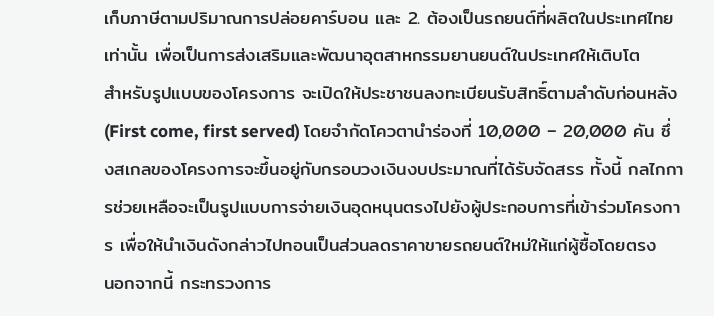เก็บภาษีตามปริมาณการปล่อยคาร์บอน และ 2. ต้องเป็นรถยนต์ที่ผลิตในประเทศไทยเท่านั้น เพื่อเป็นการส่งเสริมและพัฒนาอุตสาหกรรมยานยนต์ในประเทศให้เติบโต
สำหรับรูปแบบของโครงการ จะเปิดให้ประชาชนลงทะเบียนรับสิทธิ์ตามลำดับก่อนหลัง (First come, first served) โดยจำกัดโควตานำร่องที่ 10,000 – 20,000 คัน ซึ่งสเกลของโครงการจะขึ้นอยู่กับกรอบวงเงินงบประมาณที่ได้รับจัดสรร ทั้งนี้ กลไกการช่วยเหลือจะเป็นรูปแบบการจ่ายเงินอุดหนุนตรงไปยังผู้ประกอบการที่เข้าร่วมโครงการ เพื่อให้นำเงินดังกล่าวไปทอนเป็นส่วนลดราคาขายรถยนต์ใหม่ให้แก่ผู้ซื้อโดยตรง
นอกจากนี้ กระทรวงการ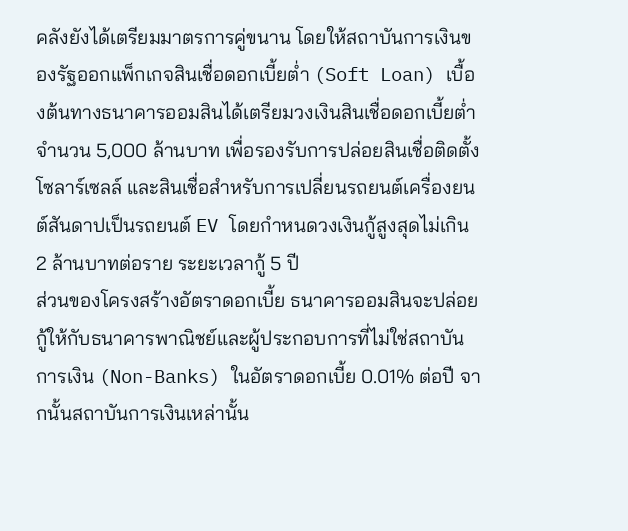คลังยังได้เตรียมมาตรการคู่ขนาน โดยให้สถาบันการเงินของรัฐออกแพ็กเกจสินเชื่อดอกเบี้ยต่ำ (Soft Loan) เบื้องต้นทางธนาคารออมสินได้เตรียมวงเงินสินเชื่อดอกเบี้ยต่ำจำนวน 5,000 ล้านบาท เพื่อรองรับการปล่อยสินเชื่อติดตั้งโซลาร์เซลล์ และสินเชื่อสำหรับการเปลี่ยนรถยนต์เครื่องยนต์สันดาปเป็นรถยนต์ EV โดยกำหนดวงเงินกู้สูงสุดไม่เกิน 2 ล้านบาทต่อราย ระยะเวลากู้ 5 ปี
ส่วนของโครงสร้างอัตราดอกเบี้ย ธนาคารออมสินจะปล่อยกู้ให้กับธนาคารพาณิชย์และผู้ประกอบการที่ไม่ใช่สถาบันการเงิน (Non-Banks) ในอัตราดอกเบี้ย 0.01% ต่อปี จากนั้นสถาบันการเงินเหล่านั้น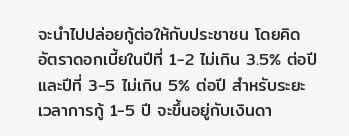จะนำไปปล่อยกู้ต่อให้กับประชาชน โดยคิดอัตราดอกเบี้ยในปีที่ 1-2 ไม่เกิน 3.5% ต่อปี และปีที่ 3-5 ไม่เกิน 5% ต่อปี สำหรับระยะเวลาการกู้ 1-5 ปี จะขึ้นอยู่กับเงินดา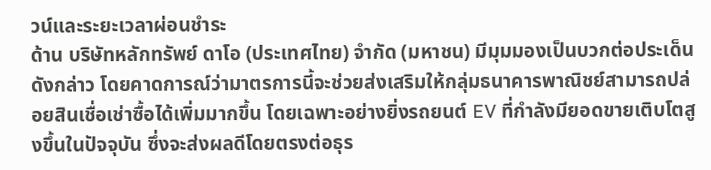วน์และระยะเวลาผ่อนชำระ
ด้าน บริษัทหลักทรัพย์ ดาโอ (ประเทศไทย) จำกัด (มหาชน) มีมุมมองเป็นบวกต่อประเด็นดังกล่าว โดยคาดการณ์ว่ามาตรการนี้จะช่วยส่งเสริมให้กลุ่มธนาคารพาณิชย์สามารถปล่อยสินเชื่อเช่าซื้อได้เพิ่มมากขึ้น โดยเฉพาะอย่างยิ่งรถยนต์ EV ที่กำลังมียอดขายเติบโตสูงขึ้นในปัจจุบัน ซึ่งจะส่งผลดีโดยตรงต่อธุร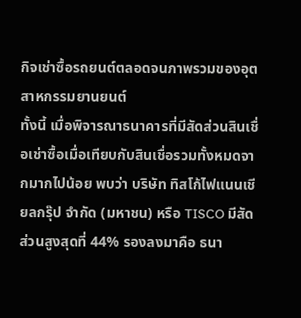กิจเช่าซื้อรถยนต์ตลอดจนภาพรวมของอุตสาหกรรมยานยนต์
ทั้งนี้ เมื่อพิจารณาธนาคารที่มีสัดส่วนสินเชื่อเช่าซื้อเมื่อเทียบกับสินเชื่อรวมทั้งหมดจากมากไปน้อย พบว่า บริษัท ทิสโก้ไฟแนนเชียลกรุ๊ป จำกัด (มหาชน) หรือ TISCO มีสัดส่วนสูงสุดที่ 44% รองลงมาคือ ธนา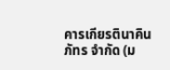คารเกียรตินาคินภัทร จำกัด (ม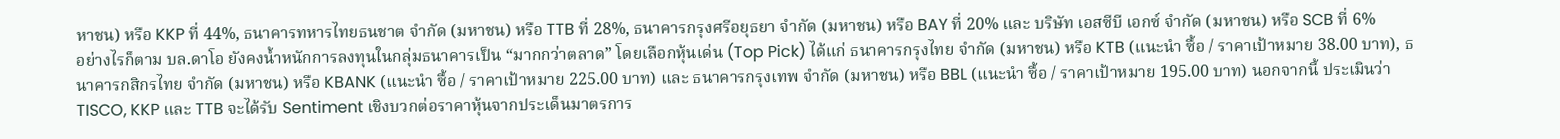หาชน) หรือ KKP ที่ 44%, ธนาคารทหารไทยธนชาต จำกัด (มหาชน) หรือ TTB ที่ 28%, ธนาคารกรุงศรีอยุธยา จำกัด (มหาชน) หรือ BAY ที่ 20% และ บริษัท เอสซีบี เอกซ์ จำกัด (มหาชน) หรือ SCB ที่ 6%
อย่างไรก็ตาม บล.ดาโอ ยังคงน้ำหนักการลงทุนในกลุ่มธนาคารเป็น “มากกว่าตลาด” โดยเลือกหุ้นเด่น (Top Pick) ได้แก่ ธนาคารกรุงไทย จำกัด (มหาชน) หรือ KTB (แนะนำ ซื้อ / ราคาเป้าหมาย 38.00 บาท), ธนาคารกสิกรไทย จำกัด (มหาชน) หรือ KBANK (แนะนำ ซื้อ / ราคาเป้าหมาย 225.00 บาท) และ ธนาคารกรุงเทพ จำกัด (มหาชน) หรือ BBL (แนะนำ ซื้อ / ราคาเป้าหมาย 195.00 บาท) นอกจากนี้ ประเมินว่า TISCO, KKP และ TTB จะได้รับ Sentiment เชิงบวกต่อราคาหุ้นจากประเด็นมาตรการ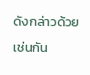ดังกล่าวด้วยเช่นกัน